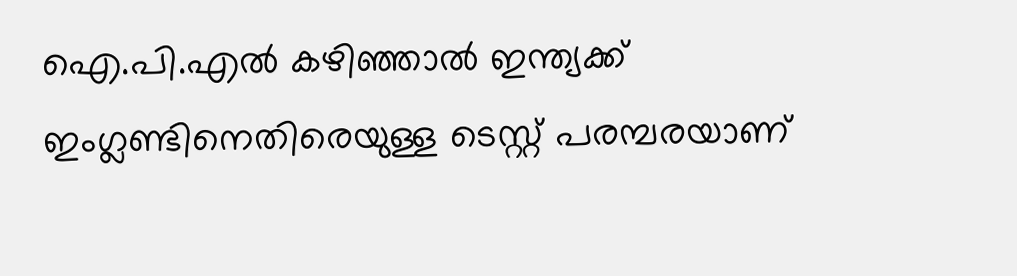ഐ.പി.എല്‍ കഴിഞ്ഞാല്‍ ഇന്ത്യക്ക് ഇംഗ്ലണ്ടിനെതിരെയുള്ള ടെസ്റ്റ് പരമ്പരയാണ്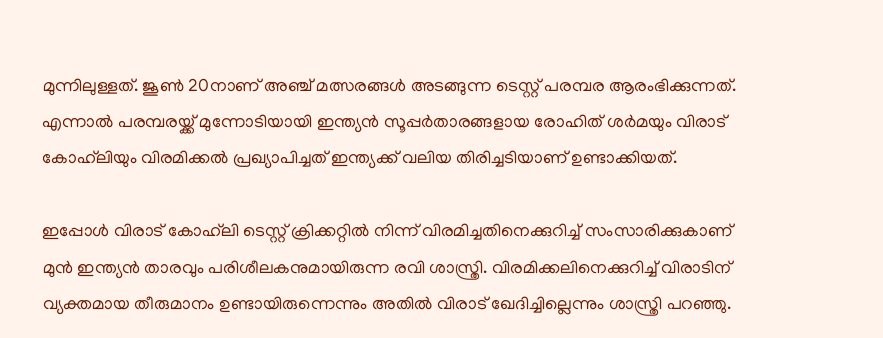മുന്നിലുള്ളത്. ജൂണ്‍ 20നാണ് അഞ്ച് മത്സരങ്ങള്‍ അടങ്ങുന്ന ടെസ്റ്റ് പരമ്പര ആരംഭിക്കുന്നത്. എന്നാല്‍ പരമ്പരയ്ക്ക് മുന്നോടിയായി ഇന്ത്യന്‍ സൂപ്പര്‍താരങ്ങളായ രോഹിത് ശര്‍മയും വിരാട് കോഹ്‌ലിയും വിരമിക്കല്‍ പ്രഖ്യാപിച്ചത് ഇന്ത്യക്ക് വലിയ തിരിച്ചടിയാണ് ഉണ്ടാക്കിയത്.

ഇപ്പോള്‍ വിരാട് കോഹ്‌ലി ടെസ്റ്റ് ക്രിക്കറ്റില്‍ നിന്ന് വിരമിച്ചതിനെക്കുറിച്ച് സംസാരിക്കുകാണ് മുന്‍ ഇന്ത്യന്‍ താരവും പരിശീലകനുമായിരുന്ന രവി ശാസ്ത്രി. വിരമിക്കലിനെക്കുറിച്ച് വിരാടിന് വ്യക്തമായ തീരുമാനം ഉണ്ടായിരുന്നെന്നും അതില്‍ വിരാട് ഖേദിച്ചില്ലെന്നും ശാസ്ത്രി പറഞ്ഞു.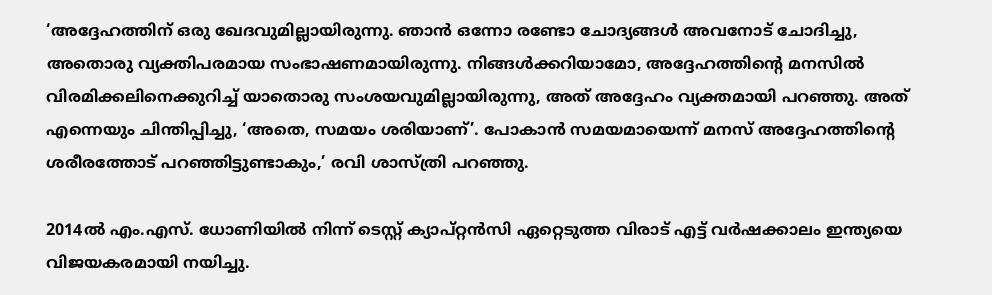‘അദ്ദേഹത്തിന് ഒരു ഖേദവുമില്ലായിരുന്നു. ഞാന്‍ ഒന്നോ രണ്ടോ ചോദ്യങ്ങള്‍ അവനോട് ചോദിച്ചു, അതൊരു വ്യക്തിപരമായ സംഭാഷണമായിരുന്നു. നിങ്ങള്‍ക്കറിയാമോ, അദ്ദേഹത്തിന്റെ മനസില്‍ വിരമിക്കലിനെക്കുറിച്ച് യാതൊരു സംശയവുമില്ലായിരുന്നു, അത് അദ്ദേഹം വ്യക്തമായി പറഞ്ഞു. അത് എന്നെയും ചിന്തിപ്പിച്ചു, ‘അതെ, സമയം ശരിയാണ്’. പോകാന്‍ സമയമായെന്ന് മനസ് അദ്ദേഹത്തിന്റെ ശരീരത്തോട് പറഞ്ഞിട്ടുണ്ടാകും,’ രവി ശാസ്ത്രി പറഞ്ഞു.

2014ല്‍ എം.എസ്. ധോണിയില്‍ നിന്ന് ടെസ്റ്റ് ക്യാപ്റ്റന്‍സി ഏറ്റെടുത്ത വിരാട് എട്ട് വര്‍ഷക്കാലം ഇന്ത്യയെ വിജയകരമായി നയിച്ചു.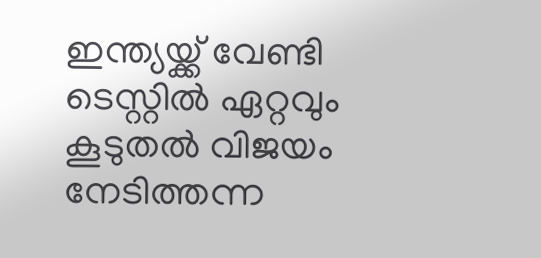ഇന്ത്യയ്ക്ക് വേണ്ടി ടെസ്റ്റില്‍ ഏറ്റവും കൂടുതല്‍ വിജയം നേടിത്തന്ന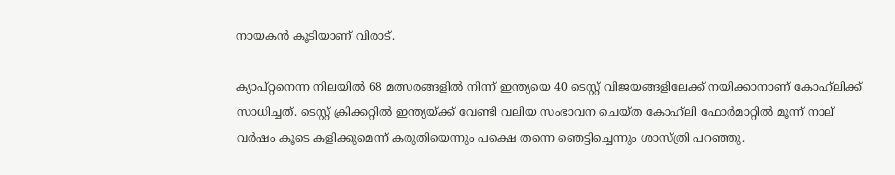നായകന്‍ കൂടിയാണ് വിരാട്.

ക്യാപ്റ്റനെന്ന നിലയില്‍ 68 മത്സരങ്ങളില്‍ നിന്ന് ഇന്ത്യയെ 40 ടെസ്റ്റ് വിജയങ്ങളിലേക്ക് നയിക്കാനാണ് കോഹ്‌ലിക്ക് സാധിച്ചത്. ടെസ്റ്റ് ക്രിക്കറ്റില്‍ ഇന്ത്യയ്ക്ക് വേണ്ടി വലിയ സംഭാവന ചെയ്ത കോഹ്‌ലി ഫോര്‍മാറ്റില്‍ മൂന്ന് നാല് വര്‍ഷം കൂടെ കളിക്കുമെന്ന് കരുതിയെന്നും പക്ഷെ തന്നെ ഞെട്ടിച്ചെന്നും ശാസ്ത്രി പറഞ്ഞു.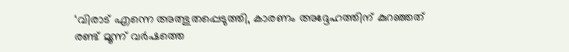‘വിരാട് എന്നെ അത്ഭുതപ്പെടുത്തി, കാരണം അദ്ദേഹത്തിന് കുറഞ്ഞത് രണ്ട് മൂന്ന് വര്‍ഷത്തെ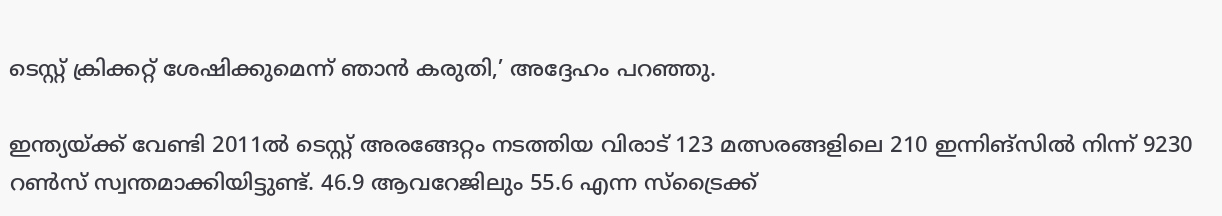ടെസ്റ്റ് ക്രിക്കറ്റ് ശേഷിക്കുമെന്ന് ഞാന്‍ കരുതി,’ അദ്ദേഹം പറഞ്ഞു.

ഇന്ത്യയ്ക്ക് വേണ്ടി 2011ല്‍ ടെസ്റ്റ് അരങ്ങേറ്റം നടത്തിയ വിരാട് 123 മത്സരങ്ങളിലെ 210 ഇന്നിങ്‌സില്‍ നിന്ന് 9230 റണ്‍സ് സ്വന്തമാക്കിയിട്ടുണ്ട്. 46.9 ആവറേജിലും 55.6 എന്ന സ്‌ട്രൈക്ക്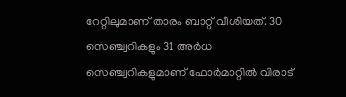റേറ്റിലുമാണ് താരം ബാറ്റ് വീശിയത്. 30 സെഞ്ച്വറികളും 31 അര്‍ധ സെഞ്ച്വറികളുമാണ് ഫോര്‍മാറ്റില്‍ വിരാട്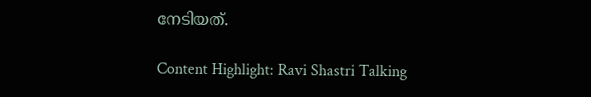നേടിയത്.

Content Highlight: Ravi Shastri Talking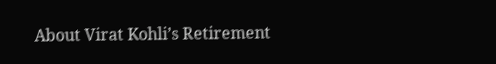About Virat Kohli’s Retirement